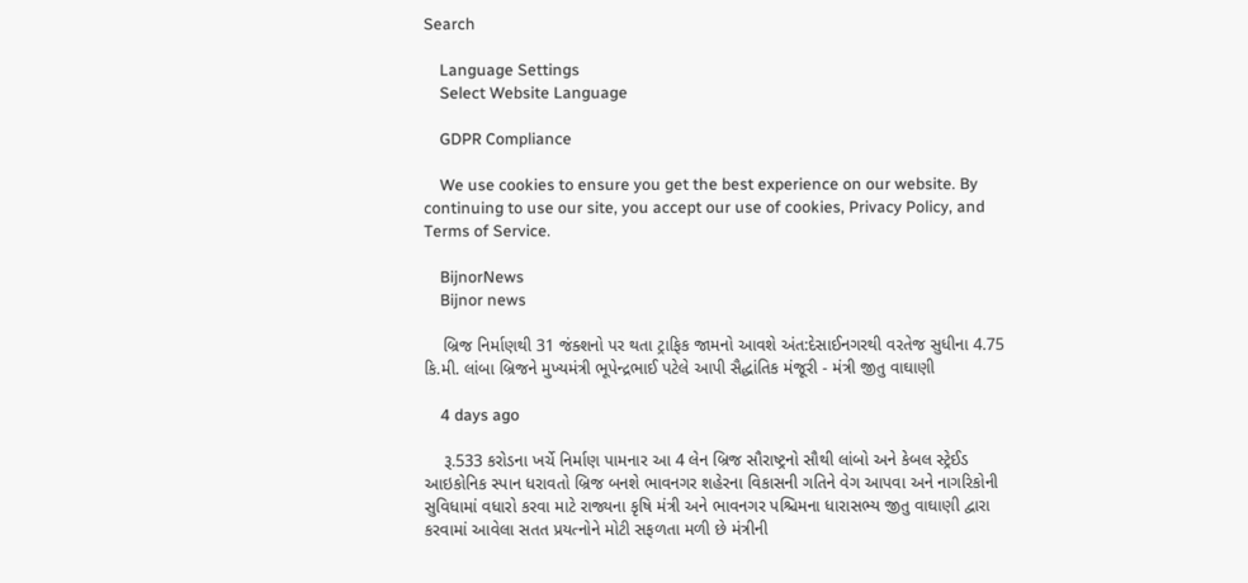Search

    Language Settings
    Select Website Language

    GDPR Compliance

    We use cookies to ensure you get the best experience on our website. By continuing to use our site, you accept our use of cookies, Privacy Policy, and Terms of Service.

    BijnorNews
    Bijnor news

    બ્રિજ નિર્માણથી 31 જંક્શનો પર થતા ટ્રાફિક જામનો આવશે અંત:દેસાઈનગરથી વરતેજ સુધીના 4.75 કિ.મી. લાંબા બ્રિજને મુખ્યમંત્રી ભૂપેન્દ્રભાઈ પટેલે આપી સૈદ્ધાંતિક મંજૂરી - મંત્રી જીતુ વાઘાણી

    4 days ago

    રૂ.533 કરોડના ખર્ચે નિર્માણ પામનાર આ 4 લેન બ્રિજ સૌરાષ્ટ્રનો સૌથી લાંબો અને કેબલ સ્ટ્રેઈડ આઇકોનિક સ્પાન ધરાવતો બ્રિજ બનશે ભાવનગર શહેરના વિકાસની ગતિને વેગ આપવા અને નાગરિકોની સુવિધામાં વધારો કરવા માટે રાજ્યના કૃષિ મંત્રી અને ભાવનગર પશ્ચિમના ધારાસભ્ય જીતુ વાઘાણી દ્વારા કરવામાં આવેલા સતત પ્રયત્નોને મોટી સફળતા મળી છે મંત્રીની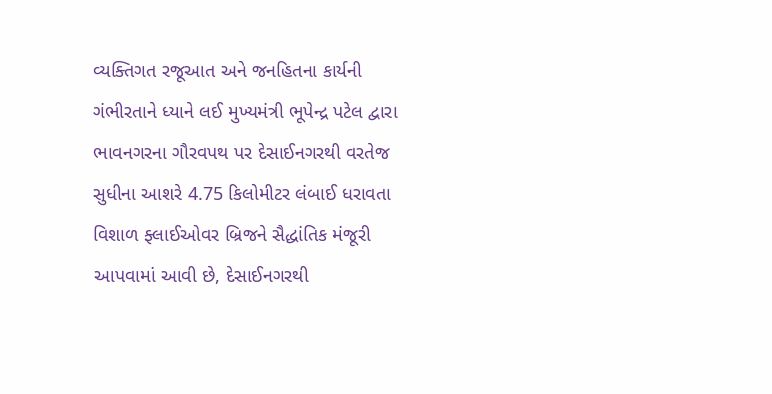વ્યક્તિગત રજૂઆત અને જનહિતના કાર્યની ગંભીરતાને ધ્યાને લઈ મુખ્યમંત્રી ભૂપેન્દ્ર પટેલ દ્વારા ભાવનગરના ગૌરવપથ પર દેસાઈનગરથી વરતેજ સુધીના આશરે 4.75 કિલોમીટર લંબાઈ ધરાવતા વિશાળ ફ્લાઈઓવર બ્રિજને સૈદ્ધાંતિક મંજૂરી આપવામાં આવી છે, દેસાઈનગરથી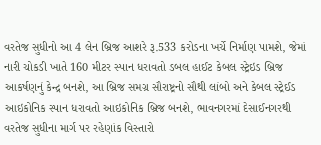વરતેજ સુધીનો આ 4 લેન બ્રિજ આશરે રૂ.533 કરોડના ખર્ચે નિર્માણ પામશે, જેમાં નારી ચોકડી ખાતે 160 મીટર સ્પાન ધરાવતો ડબલ હાઈટ કેબલ સ્ટ્રેઇડ બ્રિજ આકર્ષણનું કેન્દ્ર બનશે, આ બ્રિજ સમગ્ર સૌરાષ્ટ્રનો સૌથી લાંબો અને કેબલ સ્ટ્રેઈડ આઇકોનિક સ્પાન ધરાવતો આઇકોનિક બ્રિજ બનશે, ભાવનગરમાં દેસાઈનગરથી વરતેજ સુધીના માર્ગ પર રહેણાંક વિસ્તારો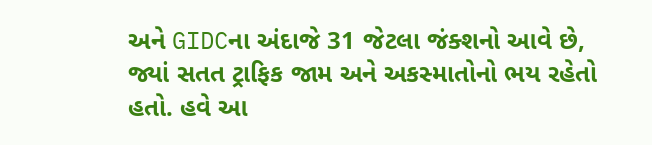અને GIDCના અંદાજે 31 જેટલા જંક્શનો આવે છે, જ્યાં સતત ટ્રાફિક જામ અને અકસ્માતોનો ભય રહેતો હતો. હવે આ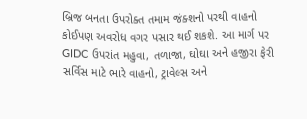બ્રિજ બનતા ઉપરોક્ત તમામ જંક્શનો પરથી વાહનો કોઈપણ અવરોધ વગર પસાર થઈ શકશે. આ માર્ગ પર GIDC ઉપરાંત મહુવા, તળાજા, ઘોઘા અને હજીરા ફેરી સર્વિસ માટે ભારે વાહનો, ટ્રાવેલ્સ અને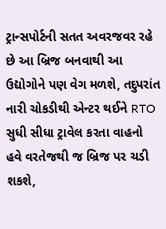ટ્રાન્સપોર્ટની સતત અવરજવર રહે છે આ બ્રિજ બનવાથી આ ઉદ્યોગોને પણ વેગ મળશે, તદુપરાંત નારી ચોકડીથી એન્ટર થઈને RTO સુધી સીધા ટ્રાવેલ કરતા વાહનો હવે વરતેજથી જ બ્રિજ પર ચડી શકશે,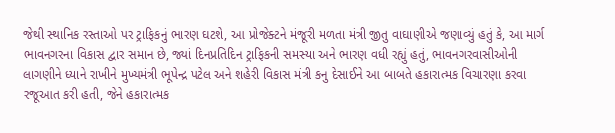જેથી સ્થાનિક રસ્તાઓ પર ટ્રાફિકનું ભારણ ઘટશે, આ પ્રોજેક્ટને મંજૂરી મળતા મંત્રી જીતુ વાઘાણીએ જણાવ્યું હતું કે, આ માર્ગ ભાવનગરના વિકાસ દ્વાર સમાન છે, જ્યાં દિનપ્રતિદિન ટ્રાફિકની સમસ્યા અને ભારણ વધી રહ્યું હતું, ભાવનગરવાસીઓની લાગણીને ધ્યાને રાખીને મુખ્યમંત્રી ભૂપેન્દ્ર પટેલ અને શહેરી વિકાસ મંત્રી કનુ દેસાઈને આ બાબતે હકારાત્મક વિચારણા કરવા રજૂઆત કરી હતી, જેને હકારાત્મક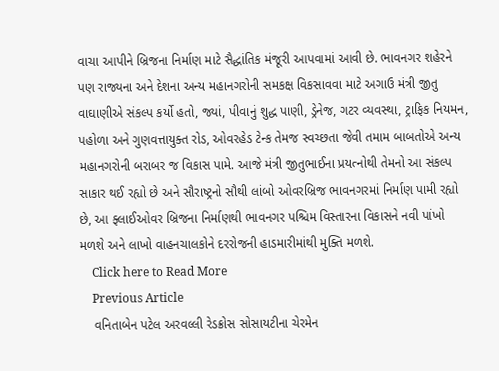વાચા આપીને બ્રિજના નિર્માણ માટે સૈદ્ધાંતિક મંજૂરી આપવામાં આવી છે. ભાવનગર શહેરને પણ રાજ્યના અને દેશના અન્ય મહાનગરોની સમકક્ષ વિકસાવવા માટે અગાઉ મંત્રી જીતુ વાઘાણીએ સંકલ્પ કર્યો હતો, જ્યાં, પીવાનું શુદ્ધ પાણી, ડ્રેનેજ, ગટર વ્યવસ્થા, ટ્રાફિક નિયમન, પહોળા અને ગુણવત્તાયુક્ત રોડ, ઓવરહેડ ટેન્ક તેમજ સ્વચ્છતા જેવી તમામ બાબતોએ અન્ય મહાનગરોની બરાબર જ વિકાસ પામે. આજે મંત્રી જીતુભાઈના પ્રયત્નોથી તેમનો આ સંકલ્પ સાકાર થઈ રહ્યો છે અને સૌરાષ્ટ્રનો સૌથી લાંબો ઓવરબ્રિજ ભાવનગરમાં નિર્માણ પામી રહ્યો છે, આ ફ્લાઈઓવર બ્રિજના નિર્માણથી ભાવનગર પશ્ચિમ વિસ્તારના વિકાસને નવી પાંખો મળશે અને લાખો વાહનચાલકોને દરરોજની હાડમારીમાંથી મુક્તિ મળશે.
    Click here to Read More
    Previous Article
    વનિતાબેન પટેલ અરવલ્લી રેડક્રોસ સોસાયટીના ચેરમેન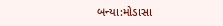બન્યા:મોડાસા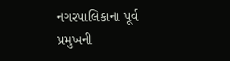નગરપાલિકાના પૂર્વ પ્રમુખની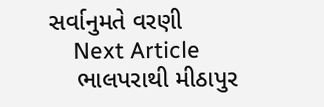સર્વાનુમતે વરણી
    Next Article
    ભાલપરાથી મીઠાપુર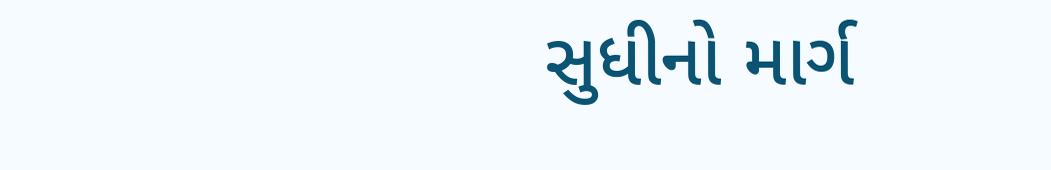સુધીનો માર્ગ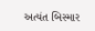અત્યંત બિસ્માર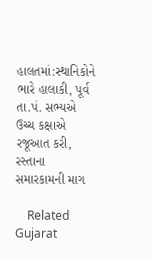હાલતમાં:સ્થાનિકોને ભારે હાલાકી, પૂર્વ તા.પં. સભ્યએ ઉચ્ચ કક્ષાએ રજૂઆત કરી, રસ્તાના સમારકામની માગ

    Related Gujarat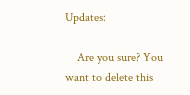Updates:

    Are you sure? You want to delete this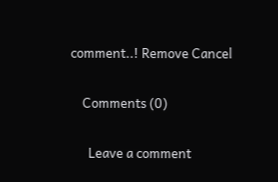comment..! Remove Cancel

    Comments (0)

      Leave a comment